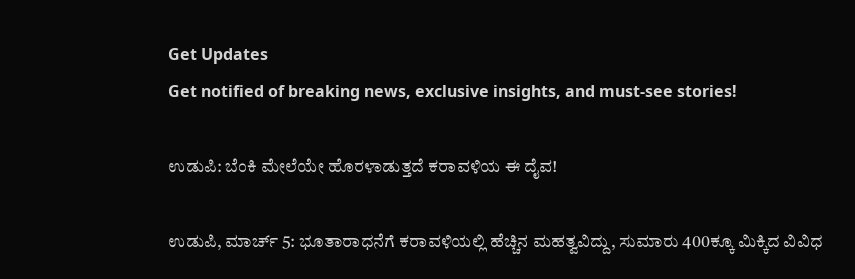Get Updates
Get notified of breaking news, exclusive insights, and must-see stories!

ಉಡುಪಿ: ಬೆಂಕಿ ಮೇಲೆಯೇ ಹೊರಳಾಡುತ್ತದೆ ಕರಾವಳಿಯ ಈ ದೈವ!

ಉಡುಪಿ, ಮಾರ್ಚ್ 5: ಭೂತಾರಾಧನೆಗೆ ಕರಾವಳಿಯಲ್ಲಿ ಹೆಚ್ಚಿನ ಮಹತ್ವವಿದ್ದು, ಸುಮಾರು 400ಕ್ಕೂ ಮಿಕ್ಕಿದ ವಿವಿಧ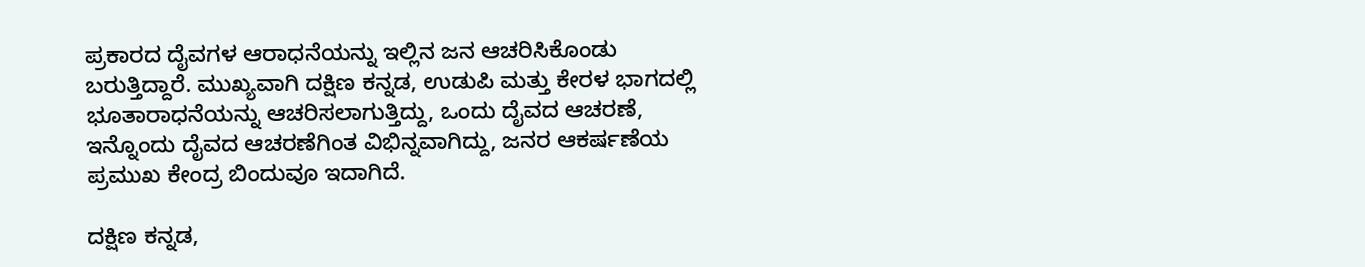ಪ್ರಕಾರದ ದೈವಗಳ ಆರಾಧನೆಯನ್ನು ಇಲ್ಲಿನ ಜನ ಆಚರಿಸಿಕೊಂಡು ಬರುತ್ತಿದ್ದಾರೆ. ಮುಖ್ಯವಾಗಿ ದಕ್ಷಿಣ ಕನ್ನಡ, ಉಡುಪಿ ಮತ್ತು ಕೇರಳ ಭಾಗದಲ್ಲಿ ಭೂತಾರಾಧನೆಯನ್ನು ಆಚರಿಸಲಾಗುತ್ತಿದ್ದು, ಒಂದು ದೈವದ ಆಚರಣೆ, ಇನ್ನೊಂದು ದೈವದ ಆಚರಣೆಗಿಂತ ವಿಭಿನ್ನವಾಗಿದ್ದು, ಜನರ ಆಕರ್ಷಣೆಯ ಪ್ರಮುಖ ಕೇಂದ್ರ ಬಿಂದುವೂ ಇದಾಗಿದೆ.

ದಕ್ಷಿಣ ಕನ್ನಡ,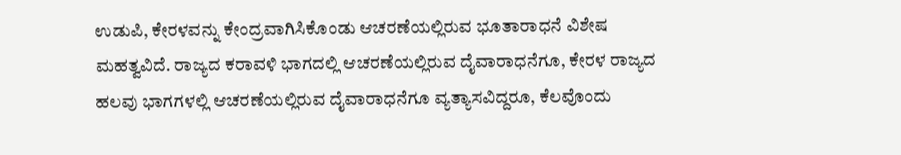ಉಡುಪಿ, ಕೇರಳವನ್ನು ಕೇಂದ್ರವಾಗಿಸಿಕೊಂಡು ಆಚರಣೆಯಲ್ಲಿರುವ ಭೂತಾರಾಧನೆ ವಿಶೇಷ ಮಹತ್ವವಿದೆ. ರಾಜ್ಯದ ಕರಾವಳಿ ಭಾಗದಲ್ಲಿ ಆಚರಣೆಯಲ್ಲಿರುವ ದೈವಾರಾಧನೆಗೂ, ಕೇರಳ ರಾಜ್ಯದ ಹಲವು ಭಾಗಗಳಲ್ಲಿ ಆಚರಣೆಯಲ್ಲಿರುವ ದೈವಾರಾಧನೆಗೂ ವ್ಯತ್ಯಾಸವಿದ್ದರೂ, ಕೆಲವೊಂದು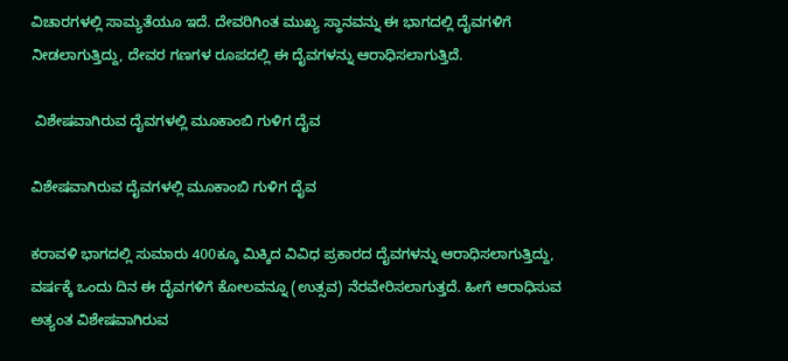ವಿಚಾರಗಳಲ್ಲಿ ಸಾಮ್ಯತೆಯೂ ಇದೆ. ದೇವರಿಗಿಂತ ಮುಖ್ಯ ಸ್ಥಾನವನ್ನು ಈ ಭಾಗದಲ್ಲಿ ದೈವಗಳಿಗೆ ನೀಡಲಾಗುತ್ತಿದ್ದು, ದೇವರ ಗಣಗಳ ರೂಪದಲ್ಲಿ ಈ ದೈವಗಳನ್ನು ಆರಾಧಿಸಲಾಗುತ್ತಿದೆ.

 ವಿಶೇಷವಾಗಿರುವ ದೈವಗಳಲ್ಲಿ ಮೂಕಾಂಬಿ ಗುಳಿಗ ದೈವ

ವಿಶೇಷವಾಗಿರುವ ದೈವಗಳಲ್ಲಿ ಮೂಕಾಂಬಿ ಗುಳಿಗ ದೈವ

ಕರಾವಳಿ ಭಾಗದಲ್ಲಿ ಸುಮಾರು 400ಕ್ಕೂ ಮಿಕ್ಕಿದ ವಿವಿಧ ಪ್ರಕಾರದ ದೈವಗಳನ್ನು ಆರಾಧಿಸಲಾಗುತ್ತಿದ್ದು, ವರ್ಷಕ್ಕೆ ಒಂದು ದಿನ ಈ ದೈವಗಳಿಗೆ ಕೋಲವನ್ನೂ (ಉತ್ಸವ) ನೆರವೇರಿಸಲಾಗುತ್ತದೆ. ಹೀಗೆ ಆರಾಧಿಸುವ ಅತ್ಯಂತ ವಿಶೇಷವಾಗಿರುವ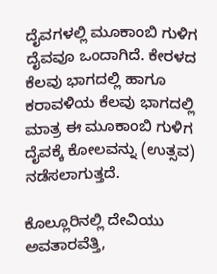ದೈವಗಳಲ್ಲಿ ಮೂಕಾಂಬಿ ಗುಳಿಗ ದೈವವೂ ಒಂದಾಗಿದೆ. ಕೇರಳದ ಕೆಲವು ಭಾಗದಲ್ಲಿ ಹಾಗೂ ಕರಾವಳಿಯ ಕೆಲವು ಭಾಗದಲ್ಲಿ ಮಾತ್ರ ಈ ಮೂಕಾಂಬಿ ಗುಳಿಗ ದೈವಕ್ಕೆ ಕೋಲವನ್ನು (ಉತ್ಸವ) ನಡೆಸಲಾಗುತ್ತದೆ.

ಕೊಲ್ಲೂರಿನಲ್ಲಿ ದೇವಿಯು ಅವತಾರವೆತ್ತಿ,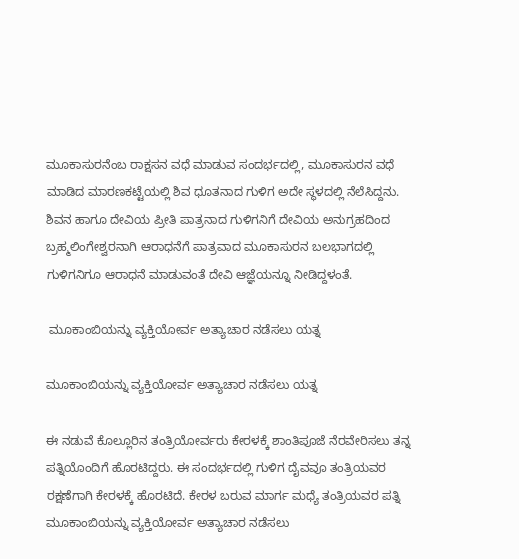ಮೂಕಾಸುರನೆಂಬ ರಾಕ್ಷಸನ ವಧೆ ಮಾಡುವ ಸಂದರ್ಭದಲ್ಲಿ, ಮೂಕಾಸುರನ ವಧೆ ಮಾಡಿದ ಮಾರಣಕಟ್ಟೆಯಲ್ಲಿ ಶಿವ ಧೂತನಾದ ಗುಳಿಗ ಅದೇ ಸ್ಥಳದಲ್ಲಿ ನೆಲೆಸಿದ್ದನು. ಶಿವನ ಹಾಗೂ ದೇವಿಯ ಪ್ರೀತಿ ಪಾತ್ರನಾದ ಗುಳಿಗನಿಗೆ ದೇವಿಯ ಅನುಗ್ರಹದಿಂದ ಬ್ರಹ್ಮಲಿಂಗೇಶ್ವರನಾಗಿ ಆರಾಧನೆಗೆ ಪಾತ್ರವಾದ ಮೂಕಾಸುರನ ಬಲಭಾಗದಲ್ಲಿ ಗುಳಿಗನಿಗೂ ಆರಾಧನೆ ಮಾಡುವಂತೆ ದೇವಿ ಆಜ್ಞೆಯನ್ನೂ ನೀಡಿದ್ದಳಂತೆ.

 ಮೂಕಾಂಬಿಯನ್ನು ವ್ಯಕ್ತಿಯೋರ್ವ ಅತ್ಯಾಚಾರ ನಡೆಸಲು ಯತ್ನ

ಮೂಕಾಂಬಿಯನ್ನು ವ್ಯಕ್ತಿಯೋರ್ವ ಅತ್ಯಾಚಾರ ನಡೆಸಲು ಯತ್ನ

ಈ ನಡುವೆ ಕೊಲ್ಲೂರಿನ ತಂತ್ರಿಯೋರ್ವರು ಕೇರಳಕ್ಕೆ ಶಾಂತಿಪೂಜೆ ನೆರವೇರಿಸಲು ತನ್ನ ಪತ್ನಿಯೊಂದಿಗೆ ಹೊರಟಿದ್ದರು. ಈ ಸಂದರ್ಭದಲ್ಲಿ ಗುಳಿಗ ದೈವವೂ ತಂತ್ರಿಯವರ ರಕ್ಷಣೆಗಾಗಿ ಕೇರಳಕ್ಕೆ ಹೊರಟಿದೆ. ಕೇರಳ ಬರುವ ಮಾರ್ಗ ಮಧ್ಯೆ ತಂತ್ರಿಯವರ ಪತ್ನಿ ಮೂಕಾಂಬಿಯನ್ನು ವ್ಯಕ್ತಿಯೋರ್ವ ಅತ್ಯಾಚಾರ ನಡೆಸಲು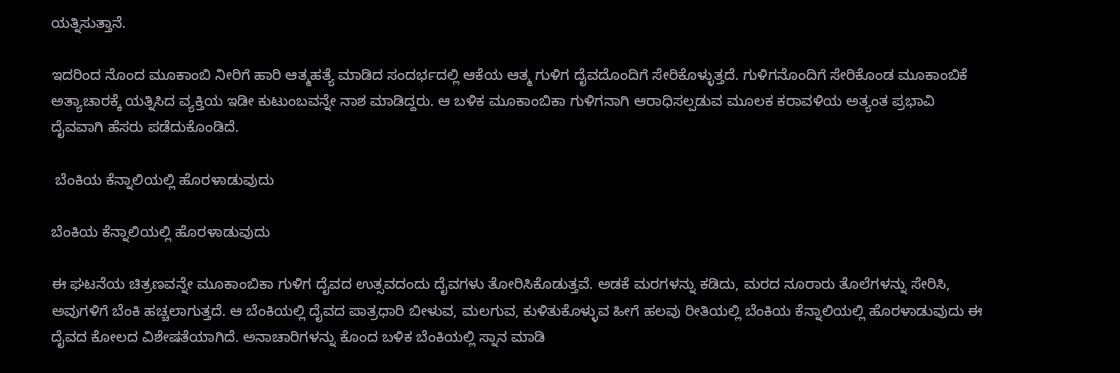ಯತ್ನಿಸುತ್ತಾನೆ.

ಇದರಿಂದ ನೊಂದ ಮೂಕಾಂಬಿ ನೀರಿಗೆ ಹಾರಿ ಆತ್ಮಹತ್ಯೆ ಮಾಡಿದ ಸಂದರ್ಭದಲ್ಲಿ ಆಕೆಯ ಆತ್ಮ ಗುಳಿಗ ದೈವದೊಂದಿಗೆ ಸೇರಿಕೊಳ್ಳುತ್ತದೆ. ಗುಳಿಗನೊಂದಿಗೆ ಸೇರಿಕೊಂಡ ಮೂಕಾಂಬಿಕೆ ಅತ್ಯಾಚಾರಕ್ಕೆ ಯತ್ನಿಸಿದ ವ್ಯಕ್ತಿಯ ಇಡೀ ಕುಟುಂಬವನ್ನೇ ನಾಶ ಮಾಡಿದ್ದರು. ಆ ಬಳಿಕ ಮೂಕಾಂಬಿಕಾ ಗುಳಿಗನಾಗಿ ಆರಾಧಿಸಲ್ಪಡುವ ಮೂಲಕ ಕರಾವಳಿಯ ಅತ್ಯಂತ ಪ್ರಭಾವಿ ದೈವವಾಗಿ ಹೆಸರು ಪಡೆದುಕೊಂಡಿದೆ.

 ಬೆಂಕಿಯ ಕೆನ್ನಾಲಿಯಲ್ಲಿ ಹೊರಳಾಡುವುದು

ಬೆಂಕಿಯ ಕೆನ್ನಾಲಿಯಲ್ಲಿ ಹೊರಳಾಡುವುದು

ಈ ಘಟನೆಯ ಚಿತ್ರಣವನ್ನೇ ಮೂಕಾಂಬಿಕಾ ಗುಳಿಗ ದೈವದ ಉತ್ಸವದಂದು ದೈವಗಳು ತೋರಿಸಿಕೊಡುತ್ತವೆ. ಅಡಕೆ ಮರಗಳನ್ನು ಕಡಿದು, ಮರದ ನೂರಾರು ತೊಲೆಗಳನ್ನು ಸೇರಿಸಿ, ಅವುಗಳಿಗೆ ಬೆಂಕಿ ಹಚ್ಚಲಾಗುತ್ತದೆ. ಆ ಬೆಂಕಿಯಲ್ಲಿ ದೈವದ ಪಾತ್ರಧಾರಿ ಬೀಳುವ, ಮಲಗುವ, ಕುಳಿತುಕೊಳ್ಳುವ ಹೀಗೆ ಹಲವು ರೀತಿಯಲ್ಲಿ ಬೆಂಕಿಯ ಕೆನ್ನಾಲಿಯಲ್ಲಿ ಹೊರಳಾಡುವುದು ಈ ದೈವದ ಕೋಲದ ವಿಶೇಷತೆಯಾಗಿದೆ. ಅನಾಚಾರಿಗಳನ್ನು ಕೊಂದ ಬಳಿಕ ಬೆಂಕಿಯಲ್ಲಿ ಸ್ನಾನ ಮಾಡಿ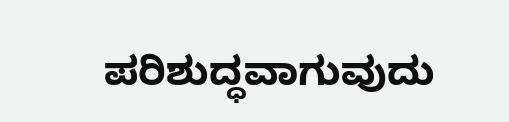ಪರಿಶುದ್ಧವಾಗುವುದು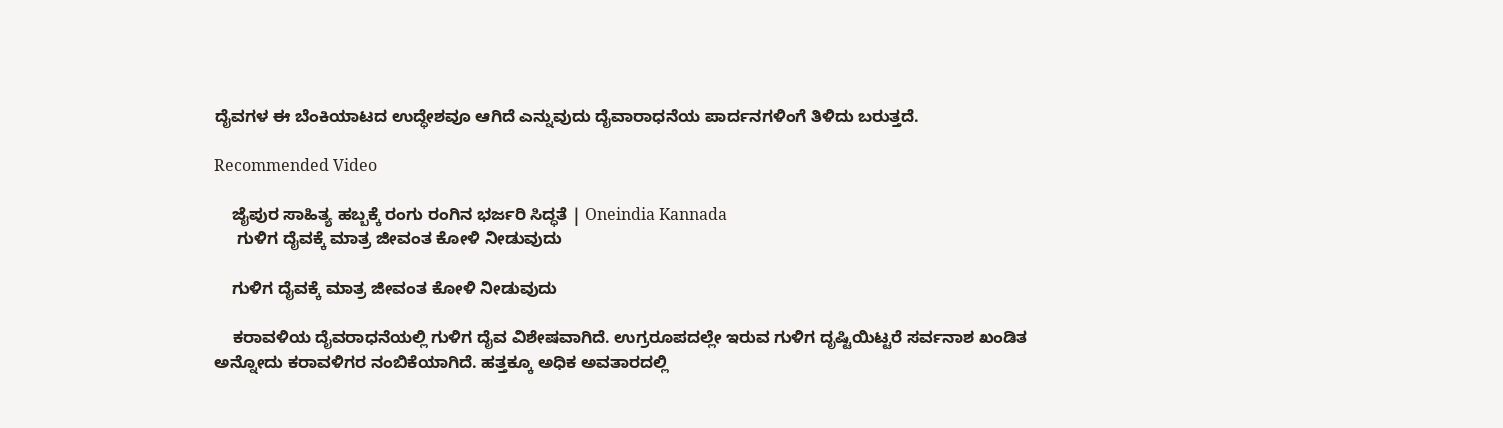ದೈವಗಳ ಈ ಬೆಂಕಿಯಾಟದ ಉದ್ಧೇಶವೂ ಆಗಿದೆ ಎನ್ನುವುದು ದೈವಾರಾಧನೆಯ ಪಾರ್ದನಗಳಿಂಗೆ ತಿಳಿದು ಬರುತ್ತದೆ.

Recommended Video

    ಜೈಪುರ ಸಾಹಿತ್ಯ ಹಬ್ಬಕ್ಕೆ ರಂಗು ರಂಗಿನ‌ ಭರ್ಜರಿ ಸಿದ್ಧತೆ | Oneindia Kannada
     ಗುಳಿಗ ದೈವಕ್ಕೆ ಮಾತ್ರ ಜೀವಂತ ಕೋಳಿ ನೀಡುವುದು

    ಗುಳಿಗ ದೈವಕ್ಕೆ ಮಾತ್ರ ಜೀವಂತ ಕೋಳಿ ನೀಡುವುದು

    ಕರಾವಳಿಯ ದೈವರಾಧನೆಯಲ್ಲಿ ಗುಳಿಗ ದೈವ ವಿಶೇಷವಾಗಿದೆ. ಉಗ್ರರೂಪದಲ್ಲೇ ಇರುವ ಗುಳಿಗ ದೃಷ್ಟಿಯಿಟ್ಟರೆ ಸರ್ವನಾಶ ಖಂಡಿತ ಅನ್ನೋದು ಕರಾವಳಿಗರ ನಂಬಿಕೆಯಾಗಿದೆ. ಹತ್ತಕ್ಕೂ ಅಧಿಕ ಅವತಾರದಲ್ಲಿ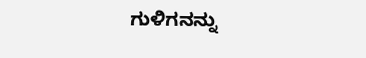ಗುಳಿಗನನ್ನು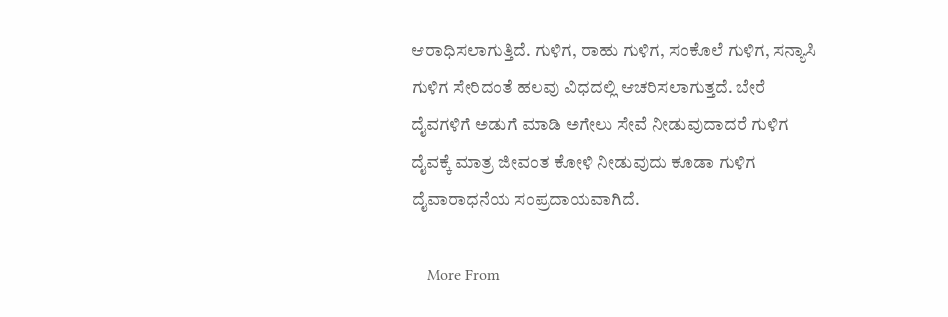ಆರಾಧಿಸಲಾಗುತ್ತಿದೆ. ಗುಳಿಗ, ರಾಹು ಗುಳಿಗ, ಸಂಕೊಲೆ ಗುಳಿಗ, ಸನ್ಯಾಸಿ ಗುಳಿಗ ಸೇರಿದಂತೆ ಹಲವು ವಿಧದಲ್ಲಿ ಆಚರಿಸಲಾಗುತ್ತದೆ. ಬೇರೆ ದೈವಗಳಿಗೆ ಅಡುಗೆ ಮಾಡಿ‌ ಅಗೇಲು ಸೇವೆ ನೀಡುವುದಾದರೆ ಗುಳಿಗ ದೈವಕ್ಕೆ ಮಾತ್ರ ಜೀವಂತ ಕೋಳಿ ನೀಡುವುದು ಕೂಡಾ ಗುಳಿಗ ದೈವಾರಾಧನೆಯ ಸಂಪ್ರದಾಯವಾಗಿದೆ.

    More From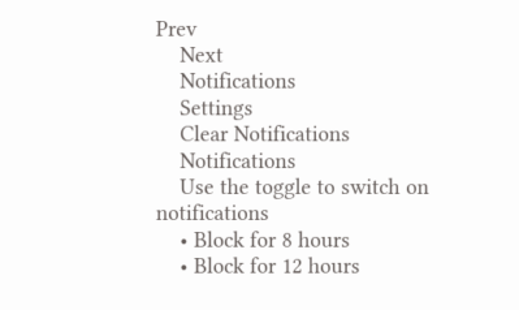Prev
    Next
    Notifications
    Settings
    Clear Notifications
    Notifications
    Use the toggle to switch on notifications
    • Block for 8 hours
    • Block for 12 hours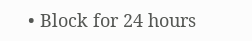• Block for 24 hours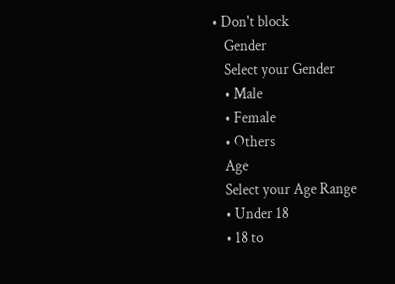• Don't block
    Gender
    Select your Gender
    • Male
    • Female
    • Others
    Age
    Select your Age Range
    • Under 18
    • 18 to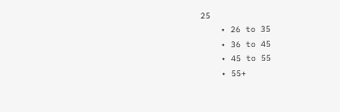25
    • 26 to 35
    • 36 to 45
    • 45 to 55
    • 55+